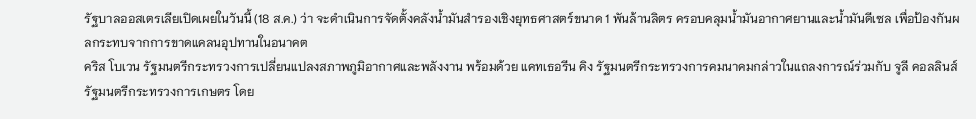รัฐบาลออสเตรเลียเปิดเผยในวันนี้ (18 ส.ค.) ว่า จะดำเนินการจัดตั้งคลังน้ำมันสำรองเชิงยุทธศาสตร์ขนาด 1 พันล้านลิตร ครอบคลุมน้ำมันอากาศยานและน้ำมันดีเซล เพื่อป้องกันผลกระทบจากการขาดแคลนอุปทานในอนาคต
คริส โบเวน รัฐมนตรีกระทรวงการเปลี่ยนแปลงสภาพภูมิอากาศและพลังงาน พร้อมด้วย แคทเธอรีน คิง รัฐมนตรีกระทรวงการคมนาคมกล่าวในแถลงการณ์ร่วมกับ จูลี คอลลินส์ รัฐมนตรีกระทรวงการเกษตร โดย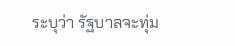ระบุว่า รัฐบาลจะทุ่ม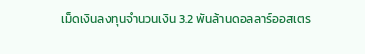เม็ดเงินลงทุนจำนวนเงิน 3.2 พันล้านดอลลาร์ออสเตร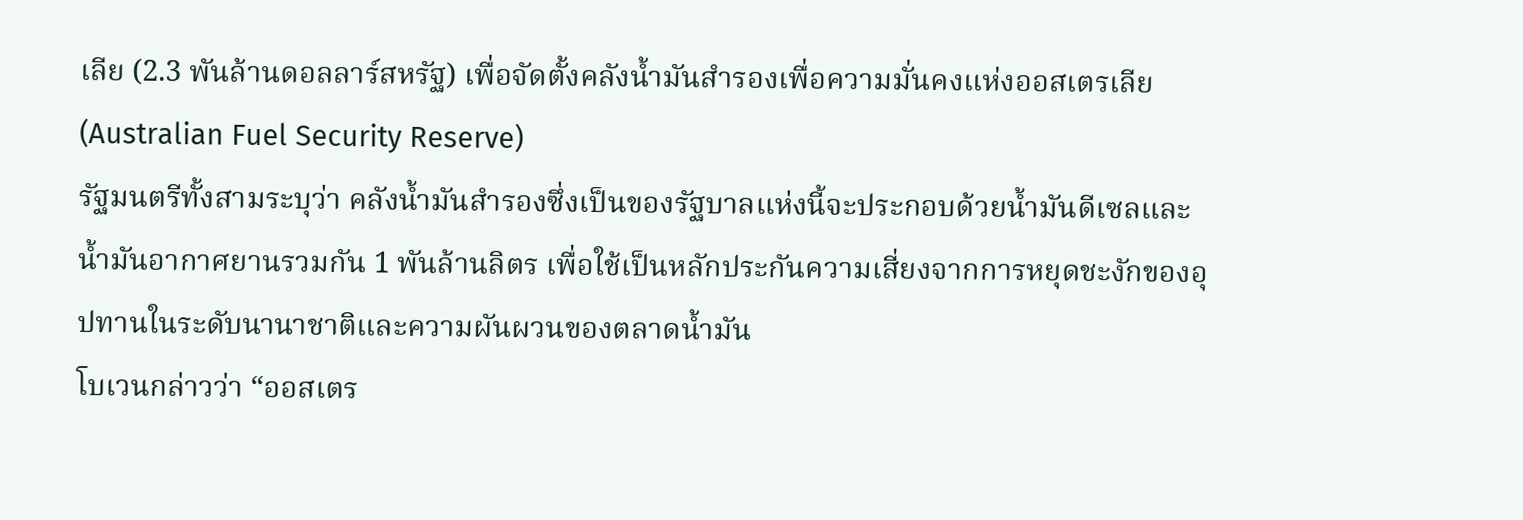เลีย (2.3 พันล้านดอลลาร์สหรัฐ) เพื่อจัดตั้งคลังน้ำมันสำรองเพื่อความมั่นคงแห่งออสเตรเลีย (Australian Fuel Security Reserve)
รัฐมนตรีทั้งสามระบุว่า คลังน้ำมันสำรองซึ่งเป็นของรัฐบาลแห่งนี้จะประกอบด้วยน้ำมันดีเซลและน้ำมันอากาศยานรวมกัน 1 พันล้านลิตร เพื่อใช้เป็นหลักประกันความเสี่ยงจากการหยุดชะงักของอุปทานในระดับนานาชาติและความผันผวนของตลาดน้ำมัน
โบเวนกล่าวว่า “ออสเตร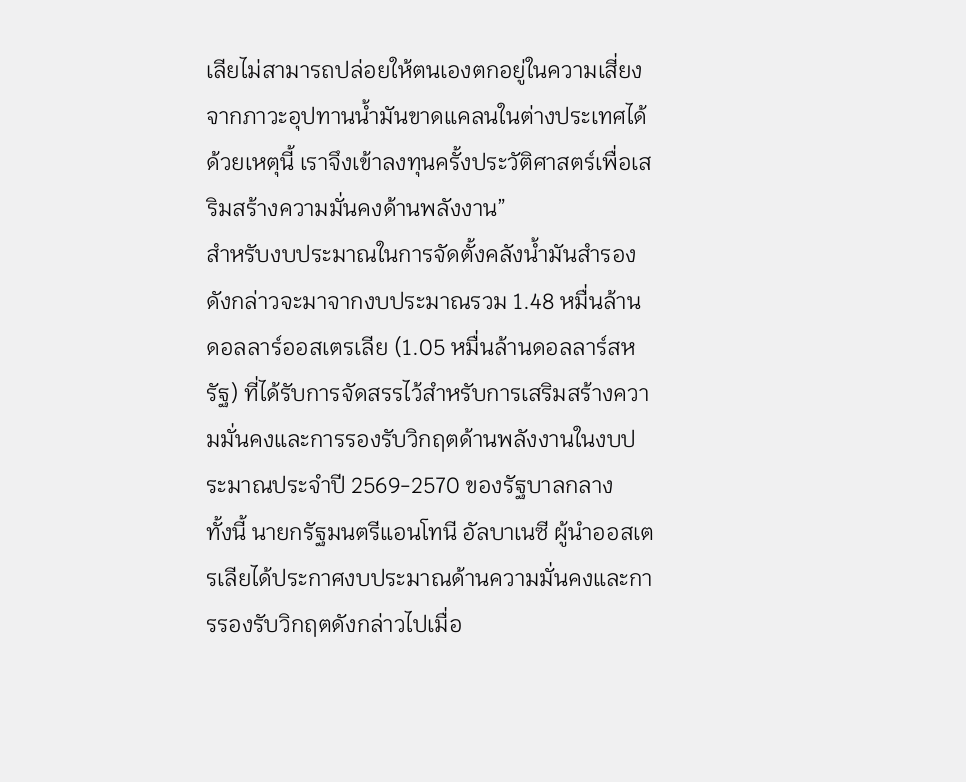เลียไม่สามารถปล่อยให้ตนเองตกอยู่ในความเสี่ยงจากภาวะอุปทานน้ำมันขาดแคลนในต่างประเทศได้ ด้วยเหตุนี้ เราจึงเข้าลงทุนครั้งประวัติศาสตร์เพื่อเสริมสร้างความมั่นคงด้านพลังงาน”
สำหรับงบประมาณในการจัดตั้งคลังน้ำมันสำรองดังกล่าวจะมาจากงบประมาณรวม 1.48 หมื่นล้านดอลลาร์ออสเตรเลีย (1.05 หมื่นล้านดอลลาร์สหรัฐ) ที่ได้รับการจัดสรรไว้สำหรับการเสริมสร้างความมั่นคงและการรองรับวิกฤตด้านพลังงานในงบประมาณประจำปี 2569-2570 ของรัฐบาลกลาง
ทั้งนี้ นายกรัฐมนตรีแอนโทนี อัลบาเนซี ผู้นำออสเตรเลียได้ประกาศงบประมาณด้านความมั่นคงและการรองรับวิกฤตดังกล่าวไปเมื่อ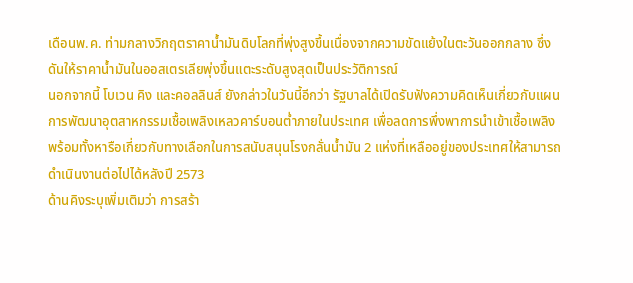เดือนพ.ค. ท่ามกลางวิกฤตราคาน้ำมันดิบโลกที่พุ่งสูงขึ้นเนื่องจากความขัดแย้งในตะวันออกกลาง ซึ่งดันให้ราคาน้ำมันในออสเตรเลียพุ่งขึ้นแตะระดับสูงสุดเป็นประวัติการณ์
นอกจากนี้ โบเวน คิง และคอลลินส์ ยังกล่าวในวันนี้อีกว่า รัฐบาลได้เปิดรับฟังความคิดเห็นเกี่ยวกับแผนการพัฒนาอุตสาหกรรมเชื้อเพลิงเหลวคาร์บอนต่ำภายในประเทศ เพื่อลดการพึ่งพาการนำเข้าเชื้อเพลิง พร้อมทั้งหารือเกี่ยวกับทางเลือกในการสนับสนุนโรงกลั่นน้ำมัน 2 แห่งที่เหลืออยู่ของประเทศให้สามารถดำเนินงานต่อไปได้หลังปี 2573
ด้านคิงระบุเพิ่มเติมว่า การสร้า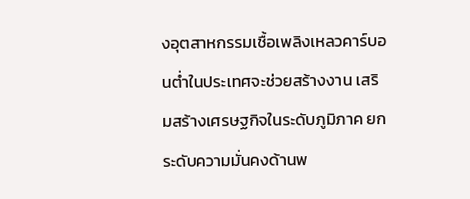งอุตสาหกรรมเชื้อเพลิงเหลวคาร์บอนต่ำในประเทศจะช่วยสร้างงาน เสริมสร้างเศรษฐกิจในระดับภูมิภาค ยกระดับความมั่นคงด้านพ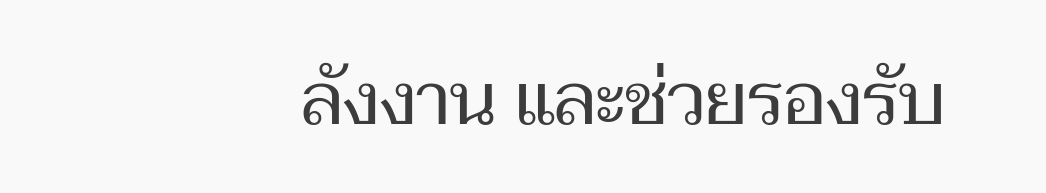ลังงาน และช่วยรองรับ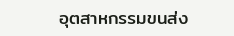อุตสาหกรรมขนส่ง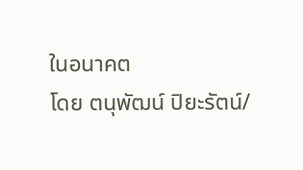ในอนาคต
โดย ตนุพัฒน์ ปิยะรัตน์/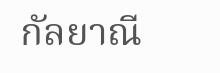กัลยาณี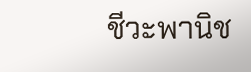ชีวะพานิช